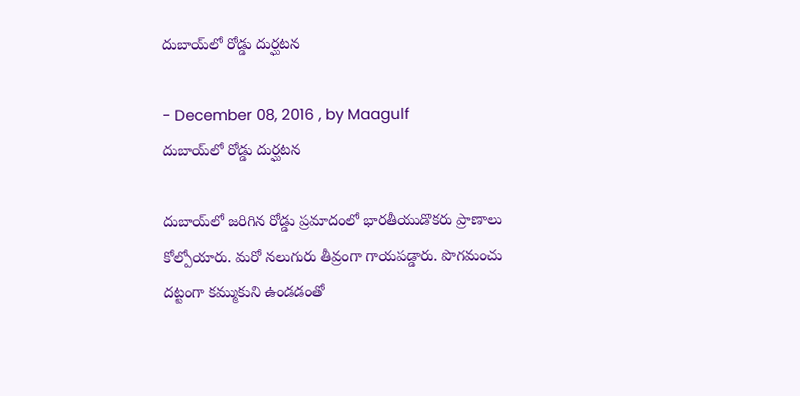దుబాయ్‌లో రోడ్డు దుర్ఘటన

- December 08, 2016 , by Maagulf
దుబాయ్‌లో రోడ్డు దుర్ఘటన

దుబాయ్‌లో జరిగిన రోడ్డు ప్రమాదంలో భారతీయుడొకరు ప్రాణాలు కోల్పోయారు. మరో నలుగురు తీవ్రంగా గాయపడ్డారు. పొగమంచు దట్టంగా కమ్ముకుని ఉండడంతో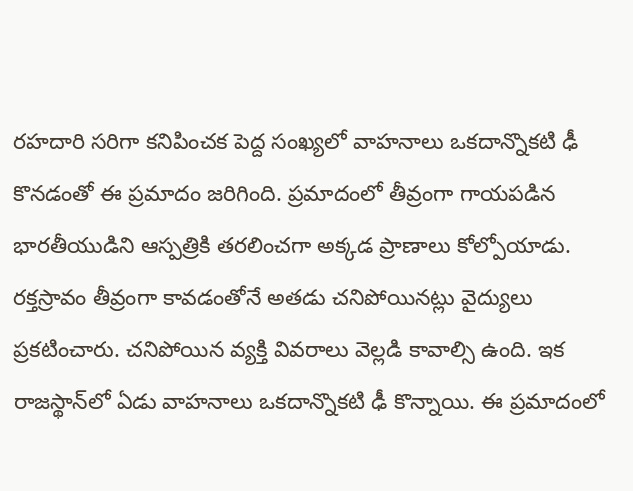రహదారి సరిగా కనిపించక పెద్ద సంఖ్యలో వాహనాలు ఒకదాన్నొకటి ఢీ కొనడంతో ఈ ప్రమాదం జరిగింది. ప్రమాదంలో తీవ్రంగా గాయపడిన భారతీయుడిని ఆస్పత్రికి తరలించగా అక్కడ ప్రాణాలు కోల్పోయాడు. రక్తస్రావం తీవ్రంగా కావడంతోనే అతడు చనిపోయినట్లు వైద్యులు ప్రకటించారు. చనిపోయిన వ్యక్తి వివరాలు వెల్లడి కావాల్సి ఉంది. ఇక రాజస్థాన్‌లో ఏడు వాహనాలు ఒకదాన్నొకటి ఢీ కొన్నాయి. ఈ ప్రమాదంలో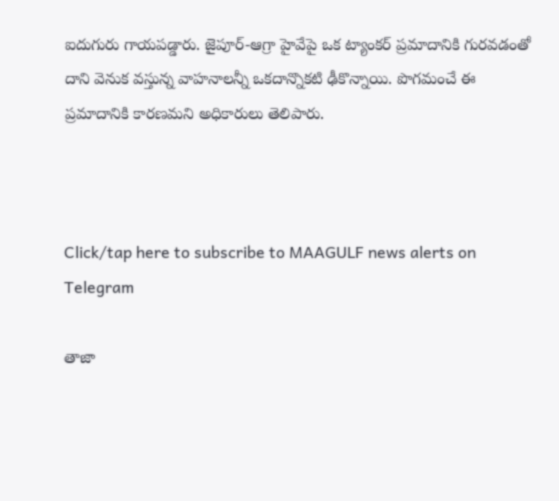ఐదుగురు గాయపడ్డారు. జైపూర్‌-ఆగ్రా హైవేపై ఒక ట్యాంకర్‌ ప్రమాదానికి గురవడంతో దాని వెనుక వస్తున్న వాహనాలన్నీ ఒకదాన్నొకటి ఢీకొన్నాయి. పొగమంచే ఈ ప్రమాదానికి కారణమని అధికారులు తెలిపారు.



Click/tap here to subscribe to MAAGULF news alerts on Telegram

తాజా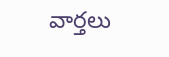వార్తలు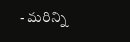- మరిన్ని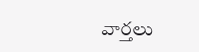వార్తలు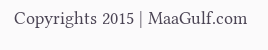Copyrights 2015 | MaaGulf.com